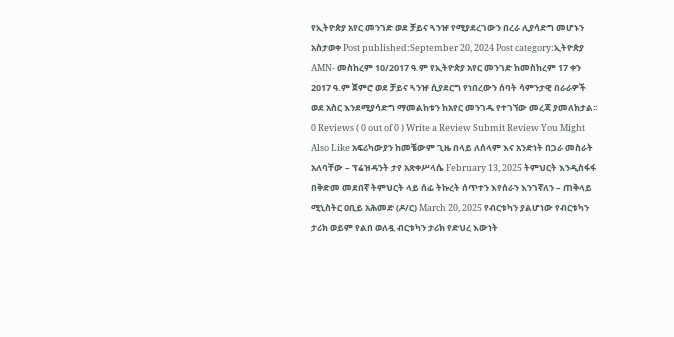የኢትዮጵያ አየር መንገድ ወደ ቻይና ጓንዡ የሚያደረገውን በረራ ሊያሳድግ መሆኑን አስታወቀ Post published:September 20, 2024 Post category:ኢትዮጵያ AMN- መስከረም 10/2017 ዓ.ም የኢትዮጵያ አየር መንገድ ከመስከረም 17 ቀን 2017 ዓ.ም ጀምሮ ወደ ቻይና ጓንዡ ሲያደርግ የነበረውን ሰባት ሳምንታዊ በራራዎች ወደ አስር እንደሚያሳድግ ማመልከቱን ከአየር መንገዱ የተገኘው መረጃ ያመለክታል፡፡ 0 Reviews ( 0 out of 0 ) Write a Review Submit Review You Might Also Like አፍሪካውያን ከመቼውም ጊዜ በላይ ለሰላም እና አንድነት በጋራ መስራት አለባቸው – ፕሬዝዳንት ታየ አጽቀሥላሴ February 13, 2025 ትምህርት እንዲስፋፋ በቅድመ መደበኛ ትምህርት ላይ ሰፊ ትኩረት ሰጥተን እየሰራን እንገኛለን – ጠቅላይ ሚኒስትር ዐቢይ አሕመድ (ዶ/ር) March 20, 2025 የብርቱካን ያልሆነው የብርቱካን ታሪክ ወይም የልበ ወለዷ ብርቱካን ታሪክ የድህረ እውነት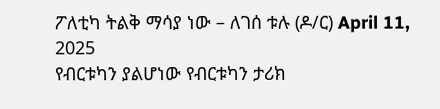ፖለቲካ ትልቅ ማሳያ ነው – ለገሰ ቱሉ (ዶ/ር) April 11, 2025
የብርቱካን ያልሆነው የብርቱካን ታሪክ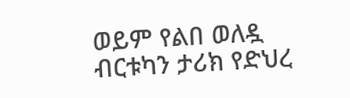ወይም የልበ ወለዷ ብርቱካን ታሪክ የድህረ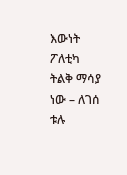እውነት ፖለቲካ ትልቅ ማሳያ ነው – ለገሰ ቱሉ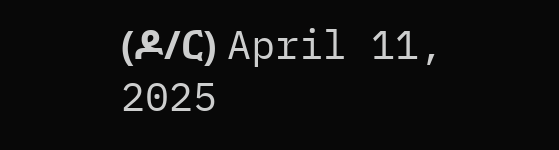(ዶ/ር) April 11, 2025